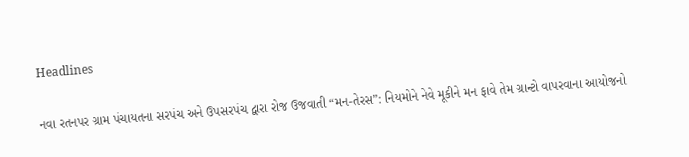Headlines

નવા રતનપર ગ્રામ પંચાયતના સરપંચ અને ઉપસરપંચ દ્વારા રોજ ઉજવાતી “મન-તેરસ”: નિયમોને નેવે મૂકીને મન ફાવે તેમ ગ્રાન્ટો વાપરવાના આયોજનો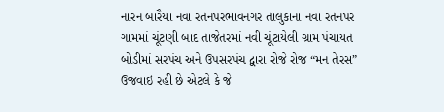નારન બારૈયા નવા રતનપરભાવનગર તાલુકાના નવા રતનપર ગામમાં ચૂંટણી બાદ તાજેતરમાં નવી ચૂંટાયેલી ગ્રામ પંચાયત બોડીમાં સરપંચ અને ઉપસરપંચ દ્વારા રોજે રોજ “મન તેરસ” ઉજવાઇ રહી છે એટલે કે જે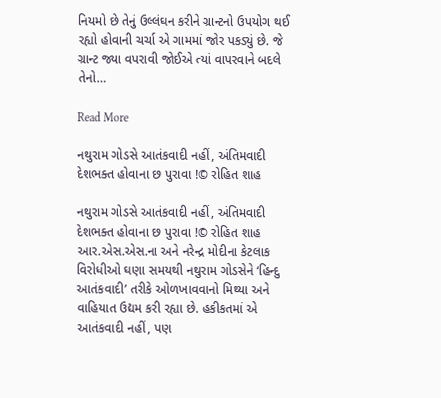નિયમો છે તેનું ઉલ્લંઘન કરીને ગ્રાન્ટનો ઉપયોગ થઈ રહ્યો હોવાની ચર્ચા એ ગામમાં જોર પકડ્યું છે. જે ગ્રાન્ટ જ્યા વપરાવી જોઈએ ત્યાં વાપરવાને બદલે તેનો…

Read More

નથુરામ ગોડસે આતંકવાદી નહીં, અંતિમવાદી દેશભક્ત હોવાના છ પુરાવા !© રોહિત શાહ

નથુરામ ગોડસે આતંકવાદી નહીં, અંતિમવાદી દેશભક્ત હોવાના છ પુરાવા !© રોહિત શાહ આર.એસ.એસ.ના અને નરેન્દ્ર મોદીના કેટલાક વિરોધીઓ ઘણા સમયથી નથુરામ ગોડસેને ‘હિન્દુ આતંકવાદી’ તરીકે ઓળખાવવાનો મિથ્યા અને વાહિયાત ઉદ્યમ કરી રહ્યા છે. હકીકતમાં એ આતંકવાદી નહીં, પણ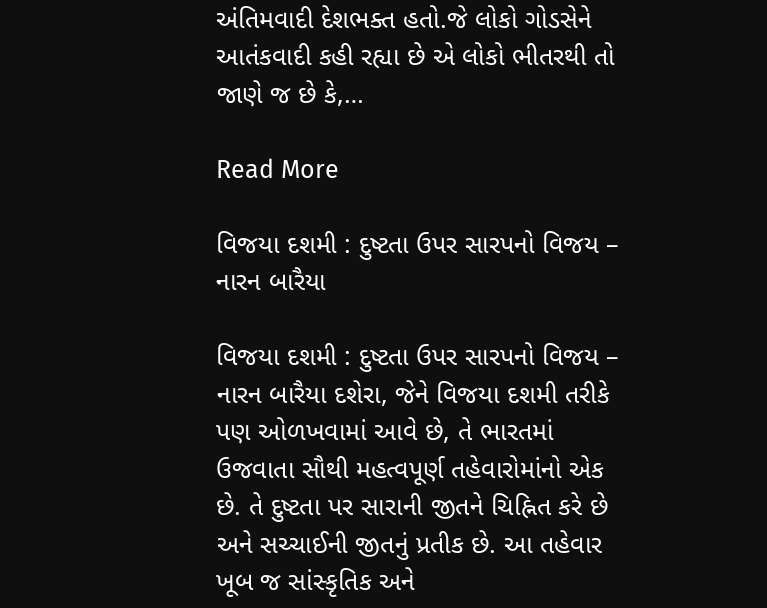અંતિમવાદી દેશભક્ત હતો.જે લોકો ગોડસેને આતંકવાદી કહી રહ્યા છે એ લોકો ભીતરથી તો જાણે જ છે કે,…

Read More

વિજયા દશમી : દુષ્ટતા ઉપર સારપનો વિજય – નારન બારૈયા

વિજયા દશમી : દુષ્ટતા ઉપર સારપનો વિજય – નારન બારૈયા દશેરા, જેને વિજયા દશમી તરીકે પણ ઓળખવામાં આવે છે, તે ભારતમાં ઉજવાતા સૌથી મહત્વપૂર્ણ તહેવારોમાંનો એક છે. તે દુષ્ટતા પર સારાની જીતને ચિહ્નિત કરે છે અને સચ્ચાઈની જીતનું પ્રતીક છે. આ તહેવાર ખૂબ જ સાંસ્કૃતિક અને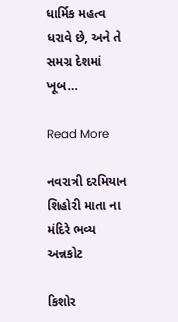ધાર્મિક મહત્વ ધરાવે છે, અને તે સમગ્ર દેશમાં ખૂબ…

Read More

નવરાત્રી દરમિયાન શિહોરી માતા ના મંદિરે ભવ્ય અન્નકોટ

કિશોર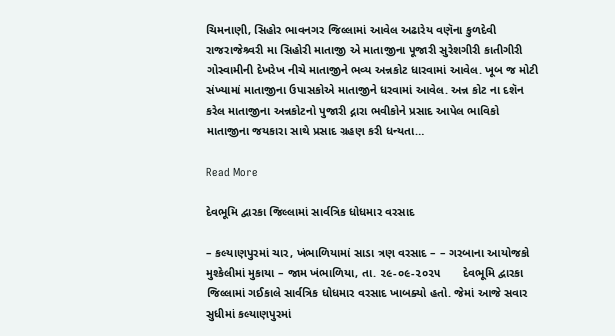ચિમનાણી, સિહોર ભાવનગર જિલ્લામાં આવેલ અઢારેય વણૅના કુળદેવી રાજરાજેશ્ર્વરી મા સિહોરી માતાજી એ માતાજીના પૂજારી સુરેશગીરી કાતીગીરી ગોસ્વામીની દેખરેખ નીચે માતાજીને ભવ્ય અન્નકોટ ધારવામાં આવેલ. ખૂબ જ મોટી સંખ્યામાં માતાજીના ઉપાસકોએ માતાજીને ધરવામાં આવેલ. અન્ન કોટ ના દશૅન કરેલ માતાજીના અન્નકોટનો પુજારી દ્નારા ભવીકોને પ્રસાદ આપેલ ભાવિકો માતાજીના જયકારા સાથે પ્રસાદ ગ્રહણ કરી ધન્યતા…

Read More

દેવભૂમિ દ્વારકા જિલ્લામાં સાર્વત્રિક ધોધમાર વરસાદ

– કલ્યાણપુરમાં ચાર, ખંભાળિયામાં સાડા ત્રણ વરસાદ – – ગરબાના આયોજકો મુશ્કેલીમાં મુકાયા – જામ ખંભાળિયા, તા. ૨૯-૦૯-૨૦૨૫       દેવભૂમિ દ્વારકા જિલ્લામાં ગઈકાલે સાર્વત્રિક ધોધમાર વરસાદ ખાબક્યો હતો. જેમાં આજે સવાર સુધીમાં કલ્યાણપુરમાં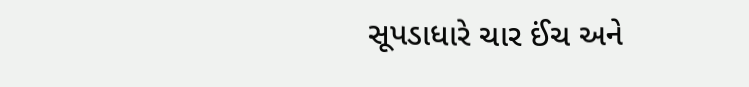સૂપડાધારે ચાર ઈંચ અને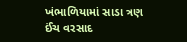ખંભાળિયામાં સાડા ત્રણ ઈંચ વરસાદ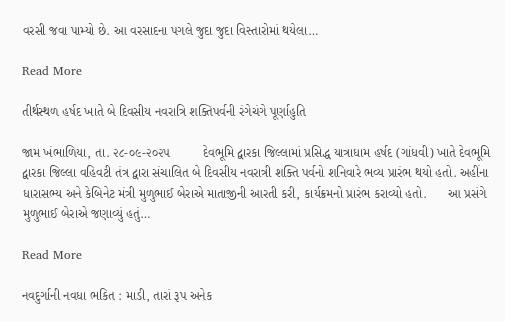વરસી જવા પામ્યો છે. આ વરસાદના પગલે જુદા જુદા વિસ્તારોમાં થયેલા…

Read More

તીર્થસ્થળ હર્ષદ ખાતે બે દિવસીય નવરાત્રિ શક્તિપર્વની રંગેચંગે પૂર્ણાહુતિ

જામ ખંભાળિયા, તા. ૨૮-૦૯-૨૦૨૫         દેવભૂમિ દ્વારકા જિલ્લામાં પ્રસિદ્ધ યાત્રાધામ હર્ષદ (ગાંધવી) ખાતે દેવભૂમિ દ્વારકા જિલ્લા વહિવટી તંત્ર દ્વારા સંચાલિત બે દિવસીય નવરાત્રી શક્તિ પર્વનો શનિવારે ભવ્ય પ્રારંભ થયો હતો. અહીંના ધારાસભ્ય અને કેબિનેટ મંત્રી મુળુભાઈ બેરાએ માતાજીની આરતી કરી, કાર્યક્રમનો પ્રારંભ કરાવ્યો હતો.      આ પ્રસંગે મુળુભાઈ બેરાએ જણાવ્યું હતું…

Read More

નવદુર્ગાની નવધા ભકિત : માડી, તારાં રૂપ અનેક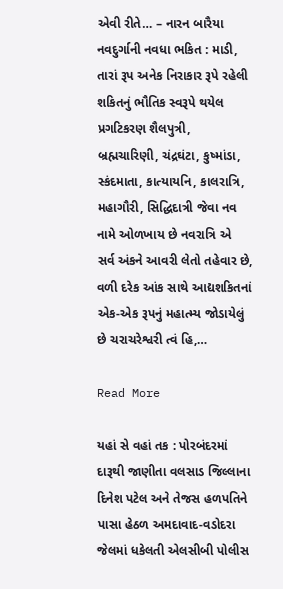એવી રીતે… – નારન બારૈયા નવદુર્ગાની નવધા ભકિત : માડી, તારાં રૂપ અનેક નિરાકાર રૂપે રહેલી શકિતનું ભૌતિક સ્વરૂપે થયેલ પ્રગટિકરણ શૈલપુત્રી, બ્રહ્મચારિણી, ચંદ્રઘંટા, કુષ્માંડા, સ્કંદમાતા, કાત્યાયનિ, કાલરાત્રિ, મહાગૌરી, સિદ્ધિદાત્રી જેવા નવ નામે ઓળખાય છે નવરાત્રિ એ  સર્વ અંકને આવરી લેતો તહેવાર છે, વળી દરેક આંક સાથે આદ્યશકિતનાં એક-એક રૂપનું મહાત્મ્ય જોડાયેલું છે ચરાચરેશ્વરી ત્વં હિ,…

Read More

યહાં સે વહાં તક : પોરબંદરમાં દારૂથી જાણીતા વલસાડ જિલ્લાના દિનેશ પટેલ અને તેજસ હળપતિને પાસા હેઠળ અમદાવાદ-વડોદરા જેલમાં ધકેલતી એલસીબી પોલીસ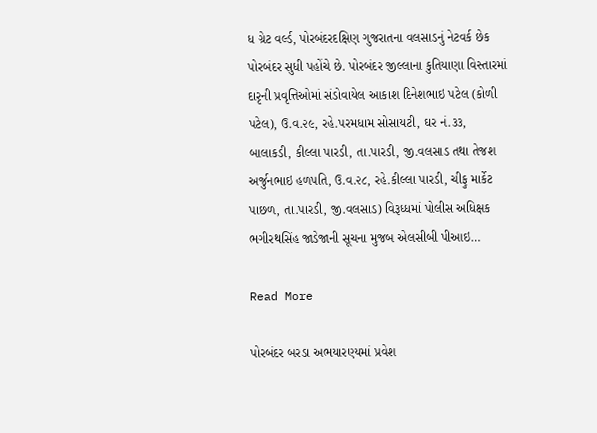ધ ગ્રેટ વર્લ્ડ, પોરબંદરદક્ષિણ ગુજરાતના વલસાડનું નેટવર્ક છેક પોરબંદર સુધી પહોંચે છે. પોરબંદર જીલ્લાના કુતિયાણા વિસ્તારમાં દારૃની પ્રવૃત્તિઓમાં સંડોવાયેલ આકાશ દિનેશભાઇ પટેલ (કોળી પટેલ), ઉ.વ.૨૯, રહે.પરમધામ સોસાયટી, ઘર નં.૩૩, બાલાકડી, કીલ્લા પારડી, તા.પારડી, જી.વલસાડ તથા તેજશ અર્જુનભાઇ હળપતિ, ઉ.વ.૨૮, રહે.કીલ્લા પારડી, ચીફુ માર્કેટ પાછળ, તા.પારડી, જી.વલસાડ) વિરૂધ્ધમાં પોલીસ અધિક્ષક ભગીરથસિંહ જાડેજાની સૂચના મુજબ એલસીબી પીઆઇ…

Read More

પોરબંદર બરડા અભયારણ્યમાં પ્રવેશ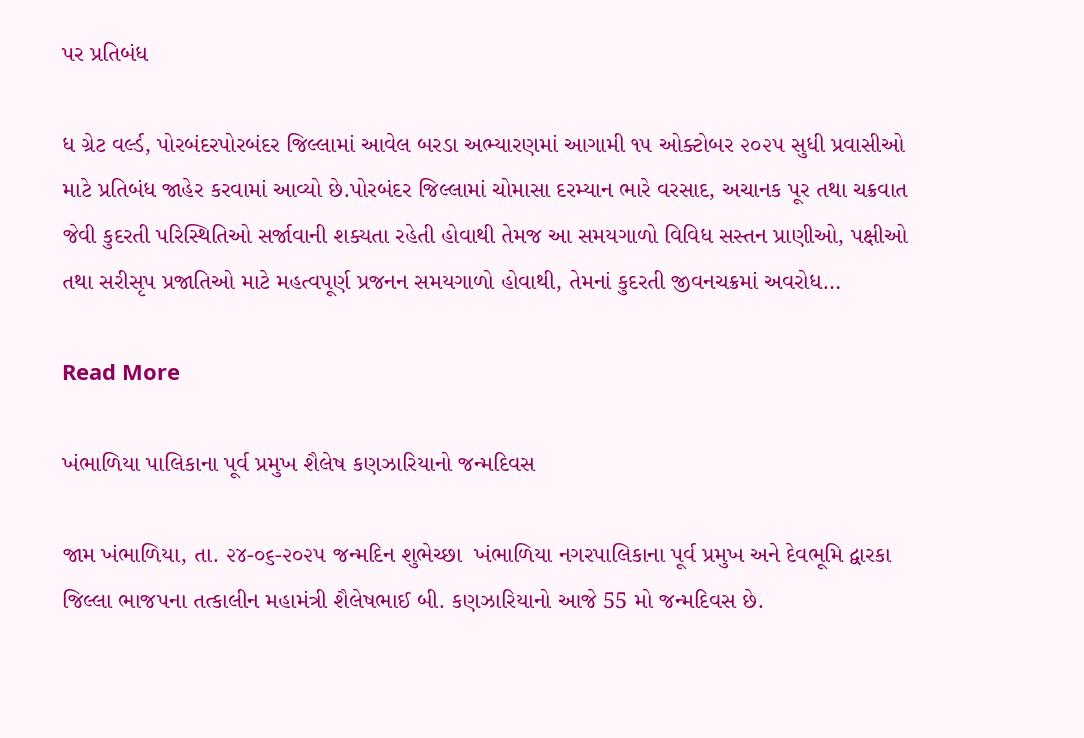પર પ્રતિબંધ

ધ ગ્રેટ વર્લ્ડ, પોરબંદરપોરબંદર જિલ્લામાં આવેલ બરડા અભ્યારણમાં આગામી ૧૫ ઓક્ટોબર ૨૦૨૫ સુધી પ્રવાસીઓ માટે પ્રતિબંધ જાહેર કરવામાં આવ્યો છે.પોરબંદર જિલ્લામાં ચોમાસા દરમ્યાન ભારે વરસાદ, અચાનક પૂર તથા ચક્રવાત જેવી કુદરતી પરિસ્થિતિઓ સર્જાવાની શક્યતા રહેતી હોવાથી તેમજ આ સમયગાળો વિવિધ સસ્તન પ્રાણીઓ, પક્ષીઓ તથા સરીસૃપ પ્રજાતિઓ માટે મહત્વપૂર્ણ પ્રજનન સમયગાળો હોવાથી, તેમનાં કુદરતી જીવનચક્રમાં અવરોધ…

Read More

ખંભાળિયા પાલિકાના પૂર્વ પ્રમુખ શૈલેષ કણઝારિયાનો જન્મદિવસ

જામ ખંભાળિયા, તા. ૨૪-૦૬-૨૦૨૫ જન્મદિન શુભેચ્છા  ખંભાળિયા નગરપાલિકાના પૂર્વ પ્રમુખ અને દેવભૂમિ દ્વારકા જિલ્લા ભાજપના તત્કાલીન મહામંત્રી શૈલેષભાઈ બી. કણઝારિયાનો આજે 55 મો જન્મદિવસ છે.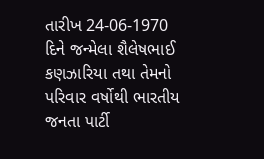તારીખ 24-06-1970 દિને જન્મેલા શૈલેષભાઈ કણઝારિયા તથા તેમનો પરિવાર વર્ષોથી ભારતીય જનતા પાર્ટી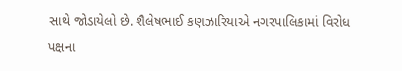સાથે જોડાયેલો છે. શૈલેષભાઈ કણઝારિયાએ નગરપાલિકામાં વિરોધ પક્ષના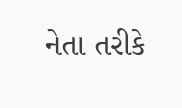નેતા તરીકે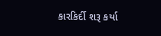કારકિર્દી શરૂ કર્યા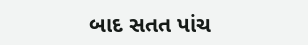બાદ સતત પાંચ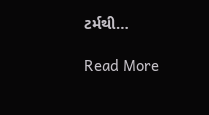ટર્મથી…

Read More